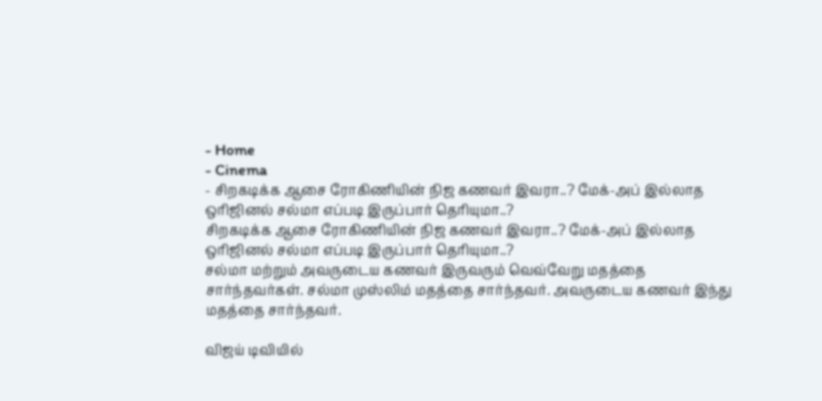- Home
- Cinema
- சிறகடிக்க ஆசை ரோகிணியின் நிஜ கணவர் இவரா..? மேக்-அப் இல்லாத ஒரிஜினல் சல்மா எப்படி இருப்பார் தெரியுமா..?
சிறகடிக்க ஆசை ரோகிணியின் நிஜ கணவர் இவரா..? மேக்-அப் இல்லாத ஒரிஜினல் சல்மா எப்படி இருப்பார் தெரியுமா..?
சல்மா மற்றும் அவருடைய கணவர் இருவரும் வெவ்வேறு மதத்தை சார்ந்தவர்கள். சல்மா முஸ்லிம் மதத்தை சார்ந்தவர். அவருடைய கணவர் இந்து மதத்தை சார்ந்தவர்.

விஜய் டிவியில்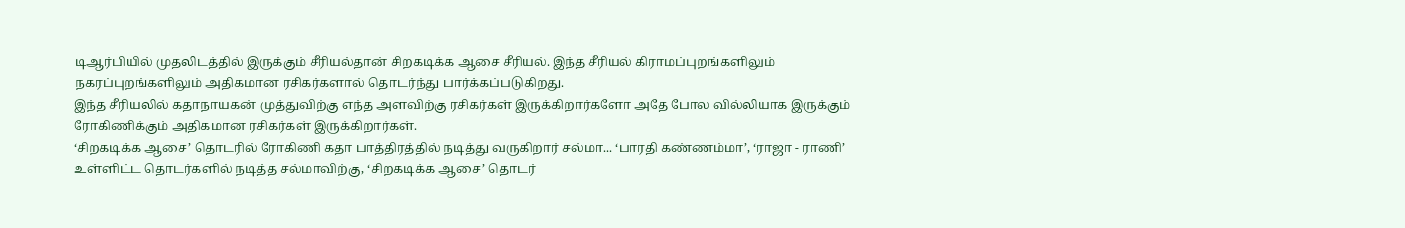டிஆர்பியில் முதலிடத்தில் இருக்கும் சீரியல்தான் சிறகடிக்க ஆசை சீரியல். இந்த சீரியல் கிராமப்புறங்களிலும் நகரப்புறங்களிலும் அதிகமான ரசிகர்களால் தொடர்ந்து பார்க்கப்படுகிறது.
இந்த சீரியலில் கதாநாயகன் முத்துவிற்கு எந்த அளவிற்கு ரசிகர்கள் இருக்கிறார்களோ அதே போல வில்லியாக இருக்கும் ரோகிணிக்கும் அதிகமான ரசிகர்கள் இருக்கிறார்கள்.
‘சிறகடிக்க ஆசை’ தொடரில் ரோகிணி கதா பாத்திரத்தில் நடித்து வருகிறார் சல்மா... ‘பாரதி கண்ணம்மா’, ‘ராஜா - ராணி’ உள்ளிட்ட தொடர்களில் நடித்த சல்மாவிற்கு, ‘சிறகடிக்க ஆசை’ தொடர்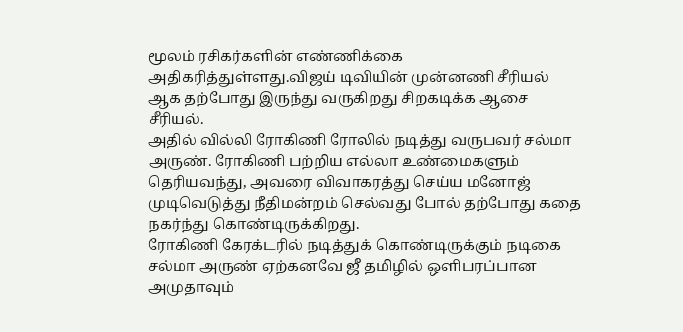மூலம் ரசிகர்களின் எண்ணிக்கை அதிகரித்துள்ளது.விஜய் டிவியின் முன்னணி சீரியல் ஆக தற்போது இருந்து வருகிறது சிறகடிக்க ஆசை சீரியல்.
அதில் வில்லி ரோகிணி ரோலில் நடித்து வருபவர் சல்மா அருண். ரோகிணி பற்றிய எல்லா உண்மைகளும் தெரியவந்து, அவரை விவாகரத்து செய்ய மனோஜ் முடிவெடுத்து நீதிமன்றம் செல்வது போல் தற்போது கதை நகர்ந்து கொண்டிருக்கிறது.
ரோகிணி கேரக்டரில் நடித்துக் கொண்டிருக்கும் நடிகை சல்மா அருண் ஏற்கனவே ஜீ தமிழில் ஒளிபரப்பான அமுதாவும்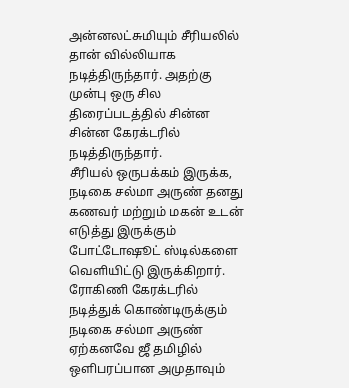அன்னலட்சுமியும் சீரியலில் தான் வில்லியாக நடித்திருந்தார். அதற்கு முன்பு ஒரு சில திரைப்படத்தில் சின்ன சின்ன கேரக்டரில் நடித்திருந்தார்.
சீரியல் ஒருபக்கம் இருக்க, நடிகை சல்மா அருண் தனது கணவர் மற்றும் மகன் உடன் எடுத்து இருக்கும் போட்டோஷூட் ஸ்டில்களை வெளியிட்டு இருக்கிறார்.
ரோகிணி கேரக்டரில் நடித்துக் கொண்டிருக்கும் நடிகை சல்மா அருண் ஏற்கனவே ஜீ தமிழில் ஒளிபரப்பான அமுதாவும்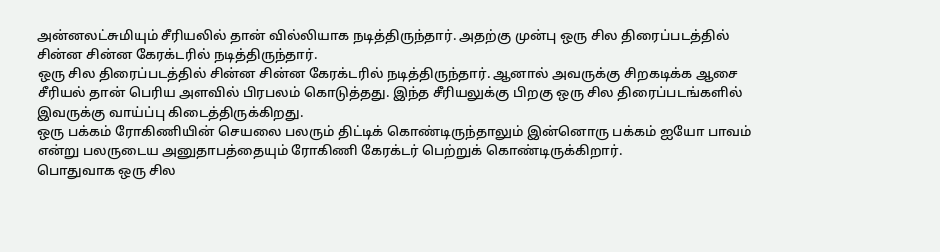அன்னலட்சுமியும் சீரியலில் தான் வில்லியாக நடித்திருந்தார். அதற்கு முன்பு ஒரு சில திரைப்படத்தில் சின்ன சின்ன கேரக்டரில் நடித்திருந்தார்.
ஒரு சில திரைப்படத்தில் சின்ன சின்ன கேரக்டரில் நடித்திருந்தார். ஆனால் அவருக்கு சிறகடிக்க ஆசை சீரியல் தான் பெரிய அளவில் பிரபலம் கொடுத்தது. இந்த சீரியலுக்கு பிறகு ஒரு சில திரைப்படங்களில் இவருக்கு வாய்ப்பு கிடைத்திருக்கிறது.
ஒரு பக்கம் ரோகிணியின் செயலை பலரும் திட்டிக் கொண்டிருந்தாலும் இன்னொரு பக்கம் ஐயோ பாவம் என்று பலருடைய அனுதாபத்தையும் ரோகிணி கேரக்டர் பெற்றுக் கொண்டிருக்கிறார்.
பொதுவாக ஒரு சில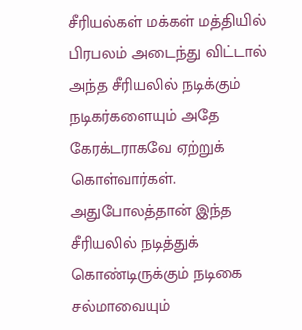சீரியல்கள் மக்கள் மத்தியில் பிரபலம் அடைந்து விட்டால் அந்த சீரியலில் நடிக்கும் நடிகர்களையும் அதே கேரக்டராகவே ஏற்றுக் கொள்வார்கள். அதுபோலத்தான் இந்த சீரியலில் நடித்துக் கொண்டிருக்கும் நடிகை சல்மாவையும்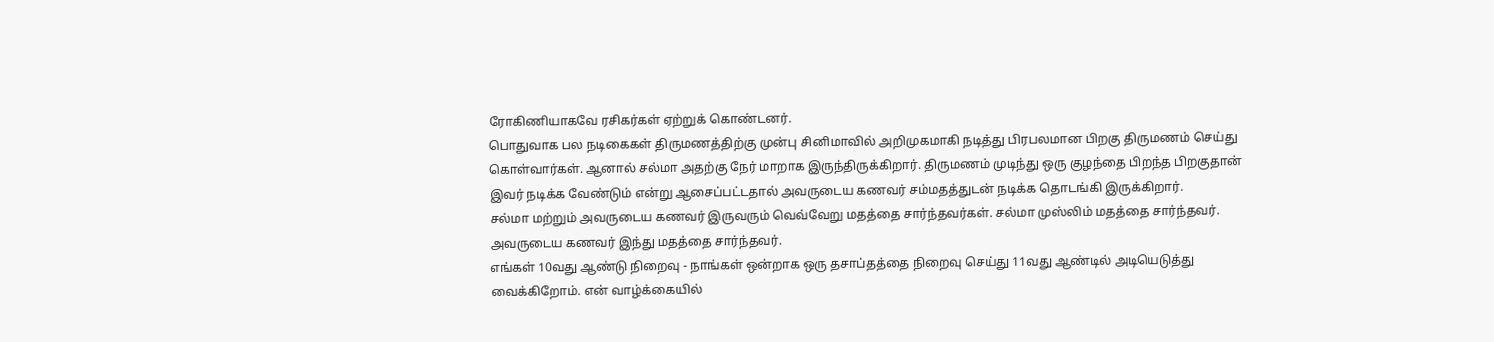ரோகிணியாகவே ரசிகர்கள் ஏற்றுக் கொண்டனர்.
பொதுவாக பல நடிகைகள் திருமணத்திற்கு முன்பு சினிமாவில் அறிமுகமாகி நடித்து பிரபலமான பிறகு திருமணம் செய்து கொள்வார்கள். ஆனால் சல்மா அதற்கு நேர் மாறாக இருந்திருக்கிறார். திருமணம் முடிந்து ஒரு குழந்தை பிறந்த பிறகுதான் இவர் நடிக்க வேண்டும் என்று ஆசைப்பட்டதால் அவருடைய கணவர் சம்மதத்துடன் நடிக்க தொடங்கி இருக்கிறார்.
சல்மா மற்றும் அவருடைய கணவர் இருவரும் வெவ்வேறு மதத்தை சார்ந்தவர்கள். சல்மா முஸ்லிம் மதத்தை சார்ந்தவர். அவருடைய கணவர் இந்து மதத்தை சார்ந்தவர்.
எங்கள் 10வது ஆண்டு நிறைவு - நாங்கள் ஒன்றாக ஒரு தசாப்தத்தை நிறைவு செய்து 11வது ஆண்டில் அடியெடுத்து வைக்கிறோம். என் வாழ்க்கையில்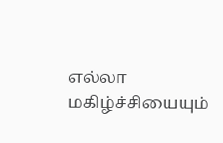எல்லா மகிழ்ச்சியையும்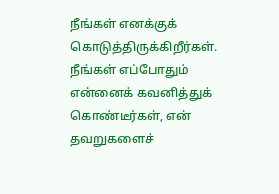நீங்கள் எனக்குக் கொடுத்திருக்கிறீர்கள். நீங்கள் எப்போதும் என்னைக் கவனித்துக் கொண்டீர்கள், என் தவறுகளைச்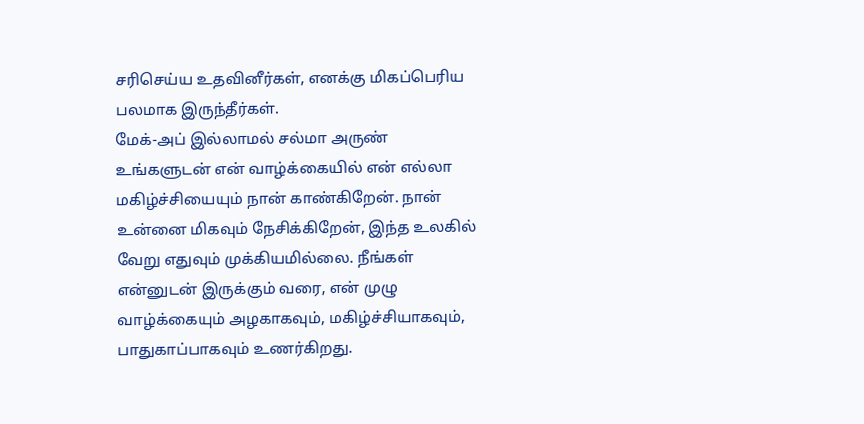சரிசெய்ய உதவினீர்கள், எனக்கு மிகப்பெரிய பலமாக இருந்தீர்கள்.
மேக்-அப் இல்லாமல் சல்மா அருண்
உங்களுடன் என் வாழ்க்கையில் என் எல்லா மகிழ்ச்சியையும் நான் காண்கிறேன். நான் உன்னை மிகவும் நேசிக்கிறேன், இந்த உலகில் வேறு எதுவும் முக்கியமில்லை. நீங்கள் என்னுடன் இருக்கும் வரை, என் முழு வாழ்க்கையும் அழகாகவும், மகிழ்ச்சியாகவும், பாதுகாப்பாகவும் உணர்கிறது.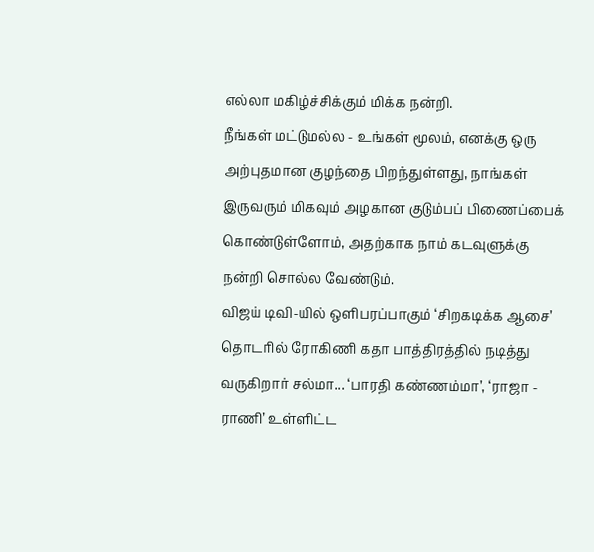எல்லா மகிழ்ச்சிக்கும் மிக்க நன்றி.
நீங்கள் மட்டுமல்ல - உங்கள் மூலம், எனக்கு ஒரு அற்புதமான குழந்தை பிறந்துள்ளது, நாங்கள் இருவரும் மிகவும் அழகான குடும்பப் பிணைப்பைக் கொண்டுள்ளோம், அதற்காக நாம் கடவுளுக்கு நன்றி சொல்ல வேண்டும்.
விஜய் டிவி-யில் ஒளிபரப்பாகும் ‘சிறகடிக்க ஆசை’ தொடரில் ரோகிணி கதா பாத்திரத்தில் நடித்து வருகிறார் சல்மா... ‘பாரதி கண்ணம்மா’, ‘ராஜா - ராணி’ உள்ளிட்ட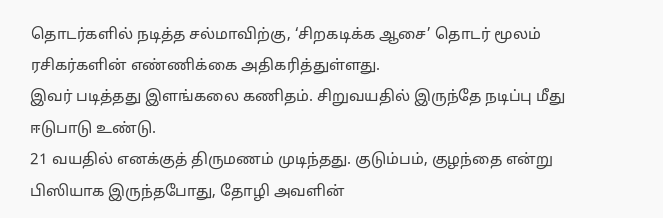தொடர்களில் நடித்த சல்மாவிற்கு, ‘சிறகடிக்க ஆசை’ தொடர் மூலம் ரசிகர்களின் எண்ணிக்கை அதிகரித்துள்ளது.
இவர் படித்தது இளங்கலை கணிதம். சிறுவயதில் இருந்தே நடிப்பு மீது ஈடுபாடு உண்டு.
21 வயதில் எனக்குத் திருமணம் முடிந்தது. குடும்பம், குழந்தை என்று பிஸியாக இருந்தபோது, தோழி அவளின்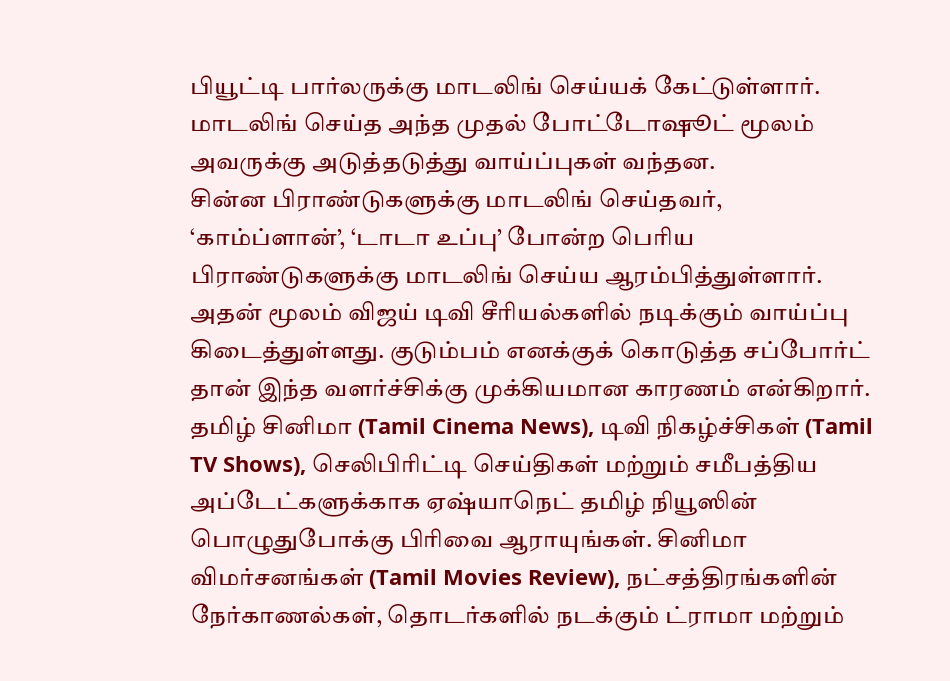பியூட்டி பார்லருக்கு மாடலிங் செய்யக் கேட்டுள்ளார். மாடலிங் செய்த அந்த முதல் போட்டோஷூட் மூலம் அவருக்கு அடுத்தடுத்து வாய்ப்புகள் வந்தன.
சின்ன பிராண்டுகளுக்கு மாடலிங் செய்தவர், ‘காம்ப்ளான்’, ‘டாடா உப்பு’ போன்ற பெரிய பிராண்டுகளுக்கு மாடலிங் செய்ய ஆரம்பித்துள்ளார். அதன் மூலம் விஜய் டிவி சீரியல்களில் நடிக்கும் வாய்ப்பு கிடைத்துள்ளது. குடும்பம் எனக்குக் கொடுத்த சப்போர்ட் தான் இந்த வளர்ச்சிக்கு முக்கியமான காரணம் என்கிறார்.
தமிழ் சினிமா (Tamil Cinema News), டிவி நிகழ்ச்சிகள் (Tamil TV Shows), செலிபிரிட்டி செய்திகள் மற்றும் சமீபத்திய அப்டேட்களுக்காக ஏஷ்யாநெட் தமிழ் நியூஸின் பொழுதுபோக்கு பிரிவை ஆராயுங்கள். சினிமா விமர்சனங்கள் (Tamil Movies Review), நட்சத்திரங்களின் நேர்காணல்கள், தொடர்களில் நடக்கும் ட்ராமா மற்றும்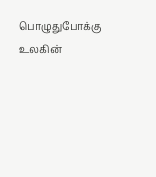பொழுதுபோக்கு உலகின்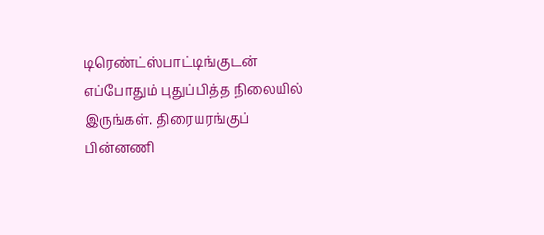டிரெண்ட்ஸ்பாட்டிங்குடன் எப்போதும் புதுப்பித்த நிலையில் இருங்கள். திரையரங்குப் பின்னணி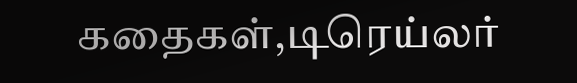கதைகள்,டிரெய்லர்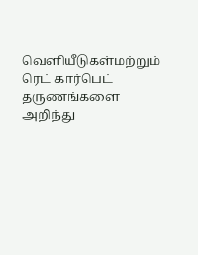வெளியீடுகள்மற்றும் ரெட் கார்பெட் தருணங்களை அறிந்து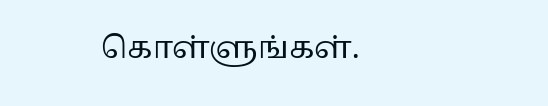கொள்ளுங்கள்.